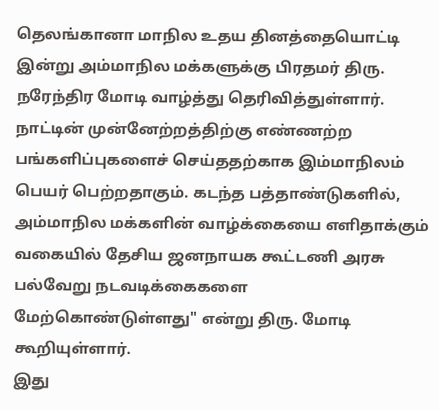தெலங்கானா மாநில உதய தினத்தையொட்டி இன்று அம்மாநில மக்களுக்கு பிரதமர் திரு. நரேந்திர மோடி வாழ்த்து தெரிவித்துள்ளார். நாட்டின் முன்னேற்றத்திற்கு எண்ணற்ற பங்களிப்புகளைச் செய்ததற்காக இம்மாநிலம் பெயர் பெற்றதாகும். கடந்த பத்தாண்டுகளில், அம்மாநில மக்களின் வாழ்க்கையை எளிதாக்கும் வகையில் தேசிய ஜனநாயக கூட்டணி அரசு பல்வேறு நடவடிக்கைகளை மேற்கொண்டுள்ளது" என்று திரு. மோடி கூறியுள்ளார்.
இது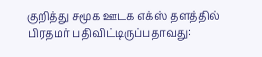குறித்து சமூக ஊடக எக்ஸ் தளத்தில் பிரதமர் பதிவிட்டிருப்பதாவது: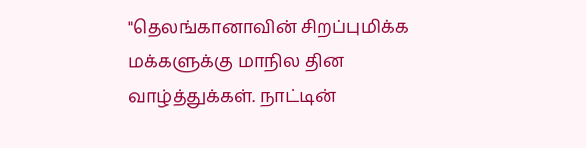"தெலங்கானாவின் சிறப்புமிக்க மக்களுக்கு மாநில தின வாழ்த்துக்கள். நாட்டின்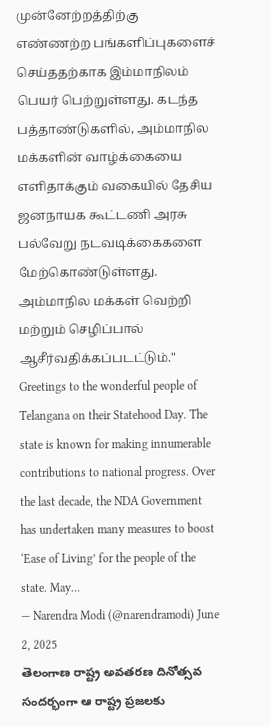முன்னேற்றத்திற்கு எண்ணற்ற பங்களிப்புகளைச் செய்ததற்காக இம்மாநிலம் பெயர் பெற்றுள்ளது. கடந்த பத்தாண்டுகளில், அம்மாநில மக்களின் வாழ்க்கையை எளிதாக்கும் வகையில் தேசிய ஜனநாயக கூட்டணி அரசு பல்வேறு நடவடிக்கைகளை மேற்கொண்டுள்ளது. அம்மாநில மக்கள் வெற்றி மற்றும் செழிப்பால் ஆசீர்வதிக்கப்படட்டும்."
Greetings to the wonderful people of Telangana on their Statehood Day. The state is known for making innumerable contributions to national progress. Over the last decade, the NDA Government has undertaken many measures to boost ‘Ease of Living’ for the people of the state. May…
— Narendra Modi (@narendramodi) June 2, 2025
తెలంగాణ రాష్ట్ర అవతరణ దినోత్సవ సందర్భంగా ఆ రాష్ట్ర ప్రజలకు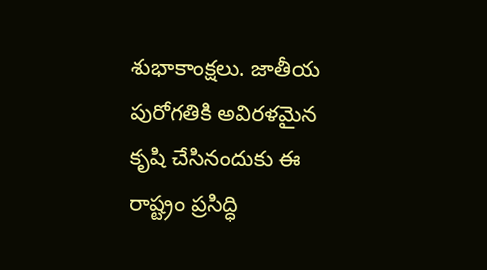శుభాకాంక్షలు. జాతీయ పురోగతికి అవిరళమైన కృషి చేసినందుకు ఈ రాష్ట్రం ప్రసిద్ధి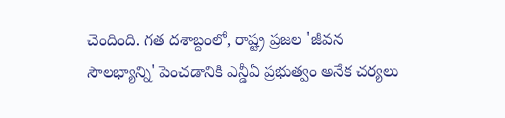చెందింది. గత దశాబ్దంలో, రాష్ట్ర ప్రజల 'జీవన సౌలభ్యాన్ని' పెంచడానికి ఎన్డీఏ ప్రభుత్వం అనేక చర్యలు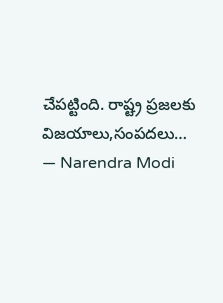చేపట్టింది. రాష్ట్ర ప్రజలకు విజయాలు,సంపదలు…
— Narendra Modi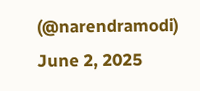(@narendramodi) June 2, 2025